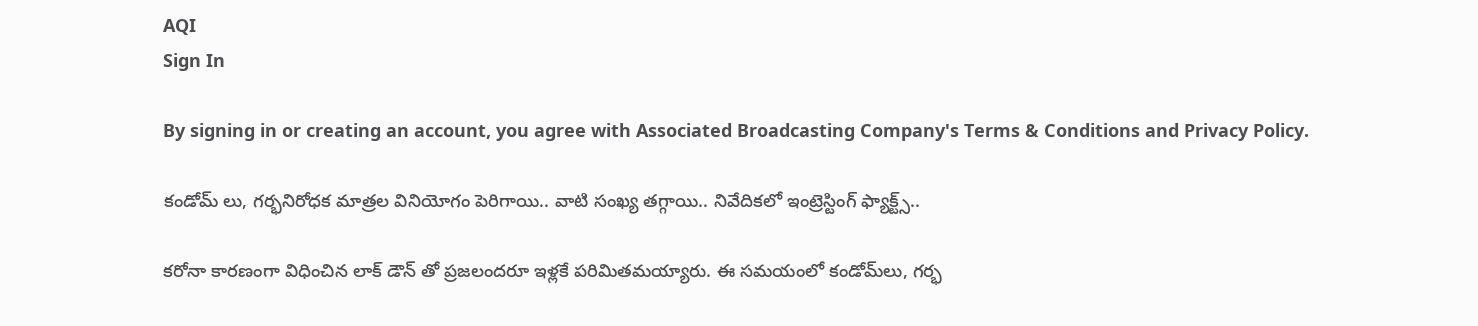AQI
Sign In

By signing in or creating an account, you agree with Associated Broadcasting Company's Terms & Conditions and Privacy Policy.

కండోమ్ లు, గర్భనిరోధక మాత్రల వినియోగం పెరిగాయి.. వాటి సంఖ్య తగ్గాయి.. నివేదికలో ఇంట్రెస్టింగ్ ఫ్యాక్ట్స్..

కరోనా కారణంగా విధించిన లాక్ డౌన్ తో ప్రజలందరూ ఇళ్లకే పరిమితమయ్యారు. ఈ సమయంలో కండోమ్‌లు, గర్భ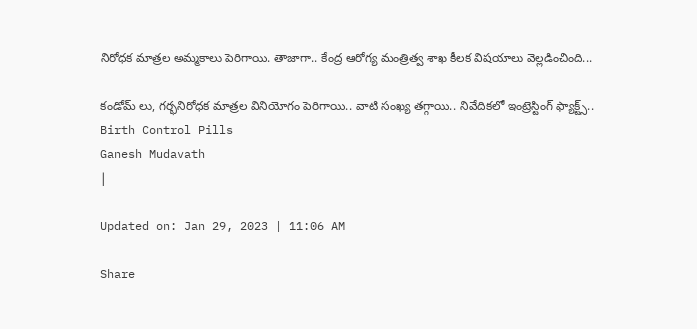నిరోధక మాత్రల అమ్మకాలు పెరిగాయి. తాజాగా.. కేంద్ర ఆరోగ్య మంత్రిత్వ శాఖ కీలక విషయాలు వెల్లడించింది...

కండోమ్ లు, గర్భనిరోధక మాత్రల వినియోగం పెరిగాయి.. వాటి సంఖ్య తగ్గాయి.. నివేదికలో ఇంట్రెస్టింగ్ ఫ్యాక్ట్స్..
Birth Control Pills
Ganesh Mudavath
|

Updated on: Jan 29, 2023 | 11:06 AM

Share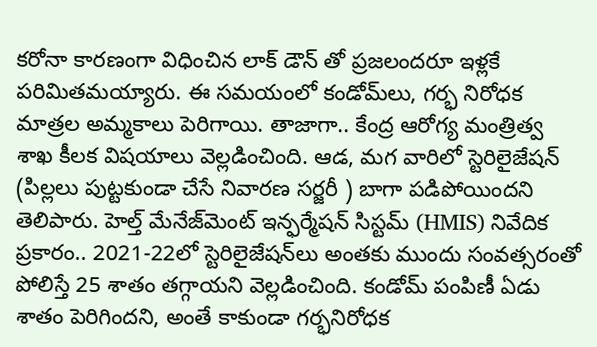కరోనా కారణంగా విధించిన లాక్ డౌన్ తో ప్రజలందరూ ఇళ్లకే పరిమితమయ్యారు. ఈ సమయంలో కండోమ్‌లు, గర్భ నిరోధక మాత్రల అమ్మకాలు పెరిగాయి. తాజాగా.. కేంద్ర ఆరోగ్య మంత్రిత్వ శాఖ కీలక విషయాలు వెల్లడించింది. ఆడ, మగ వారిలో స్టెరిలైజేషన్ (పిల్లలు పుట్టకుండా చేసే నివారణ సర్జరీ ) బాగా పడిపోయిందని తెలిపారు. హెల్త్ మేనేజ్‌మెంట్ ఇన్ఫర్మేషన్ సిస్టమ్ (HMIS) నివేదిక ప్రకారం.. 2021-22లో స్టెరిలైజేషన్‌లు అంతకు ముందు సంవత్సరంతో పోలిస్తే 25 శాతం తగ్గాయని వెల్లడించింది. కండోమ్ పంపిణీ ఏడు శాతం పెరిగిందని, అంతే కాకుండా గర్భనిరోధక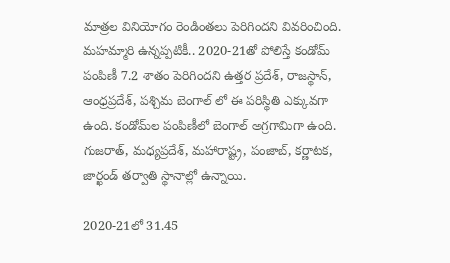మాత్రల వినియోగం రెండింతలు పెరిగిందని వివరించింది. మహమ్మారి ఉన్నప్పటికీ.. 2020-21తో పోలిస్తే కండోమ్ పంపిణీ 7.2 శాతం పెరిగిందని ఉత్తర ప్రదేశ్, రాజస్థాన్, ఆంధ్రప్రదేశ్, పశ్చిమ బెంగాల్ లో ఈ పరిస్థితి ఎక్కువగా ఉంది. కండోమ్‌ల పంపిణీలో బెంగాల్ అగ్రగామిగా ఉంది. గుజరాత్, మధ్యప్రదేశ్, మహారాష్ట్ర, పంజాబ్, కర్ణాటక, జార్ఖండ్ తర్వాతి స్థానాల్లో ఉన్నాయి.

2020-21లో 31.45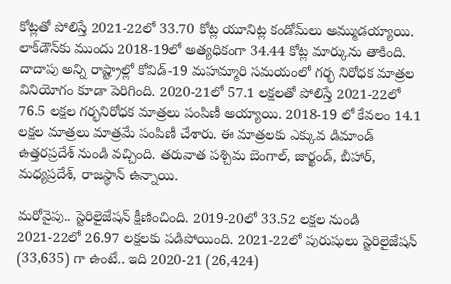కోట్లతో పోలిస్తే 2021-22లో 33.70 కోట్ల యూనిట్ల కండోమ్‌లు అమ్ముడయ్యాయి. లాక్‌డౌన్‌కు ముందు 2018-19లో అత్యధికంగా 34.44 కోట్ల మార్కును తాకింది. దాదాపు అన్ని రాష్ట్రాల్లో కోవిడ్-19 మహమ్మారి సమయంలో గర్భ నిరోధక మాత్రల వినియోగం కూడా పెరిగింది. 2020-21లో 57.1 లక్షలతో పోలిస్తే 2021-22లో 76.5 లక్షల గర్భనిరోధక మాత్రలు పంపిణీ అయ్యాయి. 2018-19 లో కేవలం 14.1 లక్షల మాత్రలు మాత్రమే పంపిణీ చేశారు. ఈ మాత్రలకు ఎక్కువ డిమాండ్ ఉత్తరప్రదేశ్ నుండి వచ్చింది. తరువాత పశ్చిమ బెంగాల్, జార్ఖండ్, బీహార్, మధ్యప్రదేశ్, రాజస్థాన్ ఉన్నాయి.

మరోవైపు.. స్టెరిలైజేషన్ క్షీణించింది. 2019-20లో 33.52 లక్షల నుండి 2021-22లో 26.97 లక్షలకు పడిపోయింది. 2021-22లో పురుషులు స్టెరిలైజేషన్ (33,635) గా ఉంటే.. ఇది 2020-21 (26,424)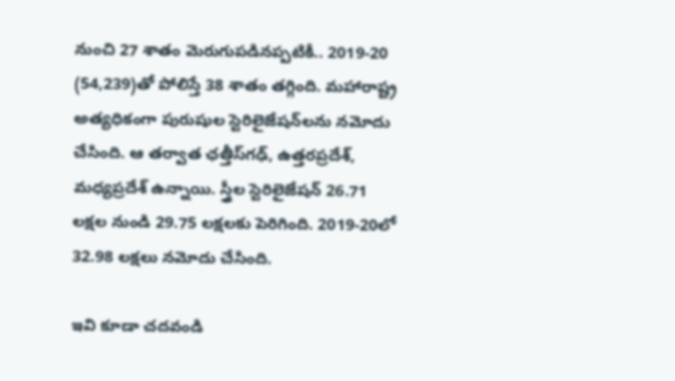నుంచి 27 శాతం మెరుగుపడినప్పటికీ.. 2019-20 (54,239)తో పోలిస్తే 38 శాతం తగ్గింది. మహారాష్ట్ర అత్యధికంగా పురుషుల స్టెరిలైజేషన్‌లను నమోదు చేసింది. ఆ తర్వాత ఛత్తీస్‌గఢ్, ఉత్తరప్రదేశ్, మధ్యప్రదేశ్ ఉన్నాయి. స్త్రీల స్టెరిలైజేషన్ 26.71 లక్షల నుండి 29.75 లక్షలకు పెరిగింది. 2019-20లో 32.98 లక్షలు నమోదు చేసింది.

ఇవి కూడా చదవండి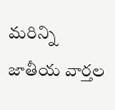మరిన్ని జాతీయ వార్తల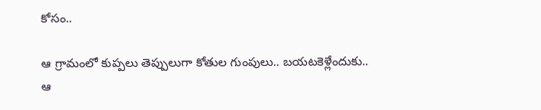కోసం..

ఆ గ్రామంలో కుప్పలు తెప్పులుగా కోతుల గుంపులు.. బయటకెళ్లేందుకు..
ఆ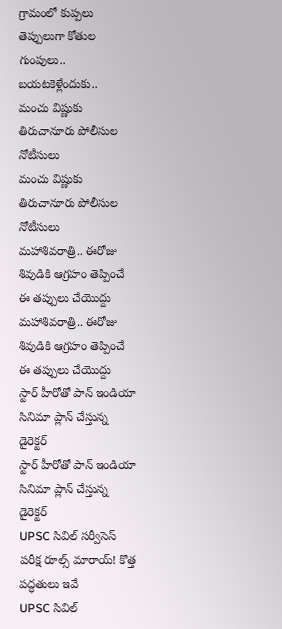గ్రామంలో కుప్పలు తెప్పులుగా కోతుల గుంపులు.. బయటకెళ్లేందుకు..
మంచు విష్ణుకు తిరుచానూరు పోలీసుల నోటీసులు
మంచు విష్ణుకు తిరుచానూరు పోలీసుల నోటీసులు
మహాశివరాత్రి.. ఈరోజు శివుడికి ఆగ్రహం తెప్పించే ఈ తప్పులు చేయొద్దు
మహాశివరాత్రి.. ఈరోజు శివుడికి ఆగ్రహం తెప్పించే ఈ తప్పులు చేయొద్దు
స్టార్ హీరోతో పాన్ ఇండియా సినిమా ప్లాన్ చేస్తున్న డైరెక్టర్‌‌
స్టార్ హీరోతో పాన్ ఇండియా సినిమా ప్లాన్ చేస్తున్న డైరెక్టర్‌‌
UPSC సివిల్ సర్వీసెస్ పరీక్ష రూల్స్ మారాయ్‌! కొత్త పద్ధతులు ఇవే
UPSC సివిల్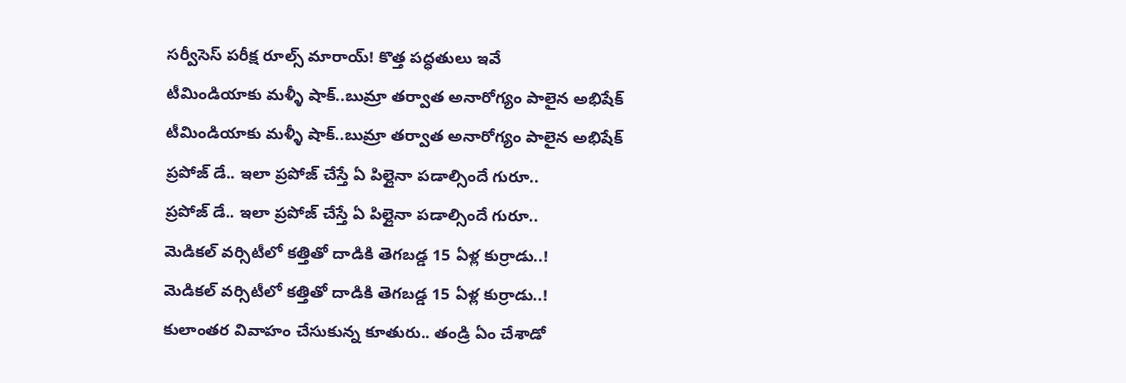సర్వీసెస్ పరీక్ష రూల్స్ మారాయ్‌! కొత్త పద్ధతులు ఇవే
టీమిండియాకు మళ్ళీ షాక్..బుమ్రా తర్వాత అనారోగ్యం పాలైన అభిషేక్
టీమిండియాకు మళ్ళీ షాక్..బుమ్రా తర్వాత అనారోగ్యం పాలైన అభిషేక్
ప్రపోజ్ డే.. ఇలా ప్రపోజ్ చేస్తే ఏ పిల్లైనా పడాల్సిందే గురూ..
ప్రపోజ్ డే.. ఇలా ప్రపోజ్ చేస్తే ఏ పిల్లైనా పడాల్సిందే గురూ..
మెడికల్ వర్సిటీలో కత్తితో దాడికి తెగబడ్డ 15 ఏళ్ల కుర్రాడు..!
మెడికల్ వర్సిటీలో కత్తితో దాడికి తెగబడ్డ 15 ఏళ్ల కుర్రాడు..!
కులాంతర వివాహం చేసుకున్న కూతురు.. తండ్రి ఏం చేశాడో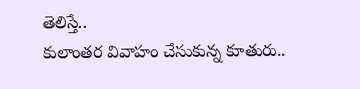తెలిస్తే..
కులాంతర వివాహం చేసుకున్న కూతురు..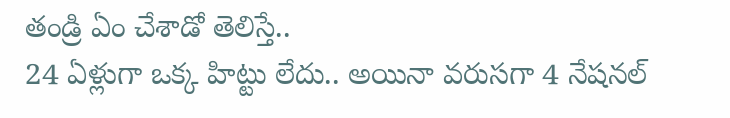తండ్రి ఏం చేశాడో తెలిస్తే..
24 ఏళ్లుగా ఒక్క హిట్టు లేదు.. అయినా వరుసగా 4 నేషనల్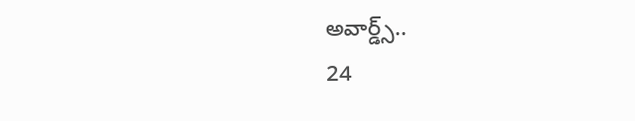అవార్డ్స్..
24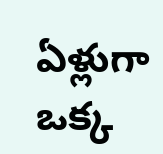ఏళ్లుగా ఒక్క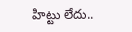హిట్టు లేదు..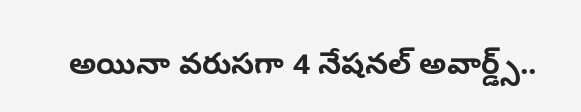అయినా వరుసగా 4 నేషనల్ అవార్డ్స్..